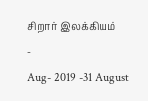சிறார் இலக்கியம்
-
Aug- 2019 -31 August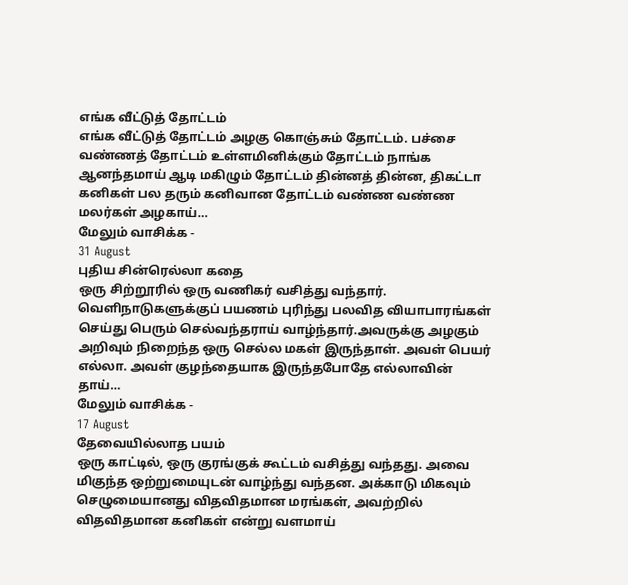எங்க வீட்டுத் தோட்டம்
எங்க வீட்டுத் தோட்டம் அழகு கொஞ்சும் தோட்டம். பச்சை வண்ணத் தோட்டம் உள்ளமினிக்கும் தோட்டம் நாங்க ஆனந்தமாய் ஆடி மகிழும் தோட்டம் தின்னத் தின்ன, திகட்டா கனிகள் பல தரும் கனிவான தோட்டம் வண்ண வண்ண மலர்கள் அழகாய்…
மேலும் வாசிக்க -
31 August
புதிய சின்ரெல்லா கதை
ஒரு சிற்றூரில் ஒரு வணிகர் வசித்து வந்தார். வெளிநாடுகளுக்குப் பயணம் புரிந்து பலவித வியாபாரங்கள் செய்து பெரும் செல்வந்தராய் வாழ்ந்தார்.அவருக்கு அழகும் அறிவும் நிறைந்த ஒரு செல்ல மகள் இருந்தாள். அவள் பெயர் எல்லா. அவள் குழந்தையாக இருந்தபோதே எல்லாவின் தாய்…
மேலும் வாசிக்க -
17 August
தேவையில்லாத பயம்
ஒரு காட்டில், ஒரு குரங்குக் கூட்டம் வசித்து வந்தது. அவை மிகுந்த ஒற்றுமையுடன் வாழ்ந்து வந்தன. அக்காடு மிகவும் செழுமையானது விதவிதமான மரங்கள், அவற்றில் விதவிதமான கனிகள் என்று வளமாய்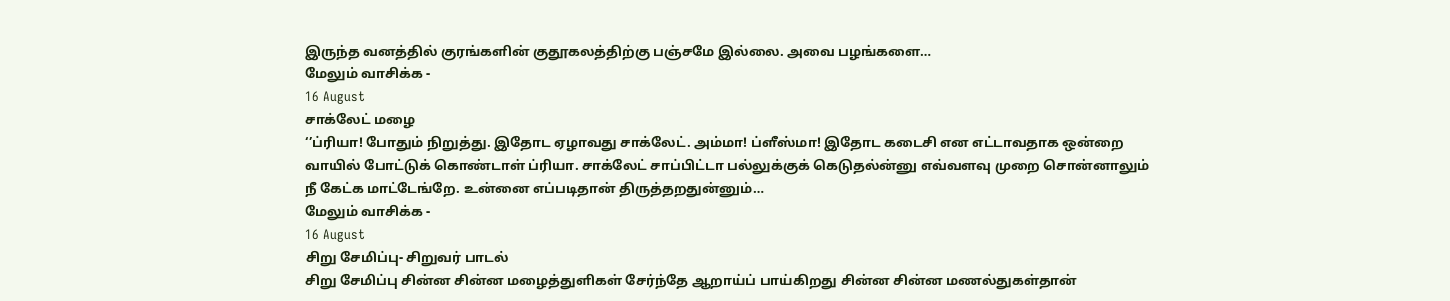இருந்த வனத்தில் குரங்களின் குதூகலத்திற்கு பஞ்சமே இல்லை. அவை பழங்களை…
மேலும் வாசிக்க -
16 August
சாக்லேட் மழை
‘’ப்ரியா! போதும் நிறுத்து. இதோட ஏழாவது சாக்லேட். அம்மா! ப்ளீஸ்மா! இதோட கடைசி என எட்டாவதாக ஒன்றை வாயில் போட்டுக் கொண்டாள் ப்ரியா. சாக்லேட் சாப்பிட்டா பல்லுக்குக் கெடுதல்ன்னு எவ்வளவு முறை சொன்னாலும் நீ கேட்க மாட்டேங்றே. உன்னை எப்படிதான் திருத்தறதுன்னும்…
மேலும் வாசிக்க -
16 August
சிறு சேமிப்பு- சிறுவர் பாடல்
சிறு சேமிப்பு சின்ன சின்ன மழைத்துளிகள் சேர்ந்தே ஆறாய்ப் பாய்கிறது சின்ன சின்ன மணல்துகள்தான்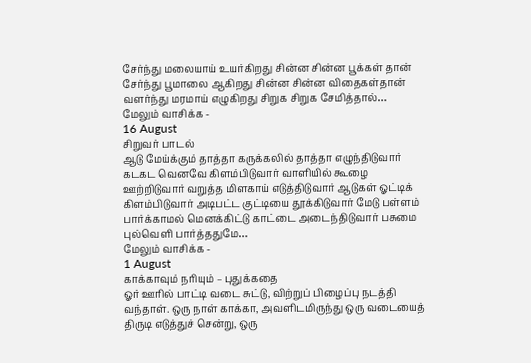சேர்ந்து மலையாய் உயர்கிறது சின்ன சின்ன பூக்கள் தான் சேர்ந்து பூமாலை ஆகிறது சின்ன சின்ன விதைகள்தான் வளர்ந்து மரமாய் எழுகிறது சிறுக சிறுக சேமித்தால்…
மேலும் வாசிக்க -
16 August
சிறுவர் பாடல்
ஆடு மேய்க்கும் தாத்தா கருக்கலில் தாத்தா எழுந்திடுவார் கடகட வெனவே கிளம்பிடுவார் வாளியில் கூழை ஊற்றிடுவார் வறுத்த மிளகாய் எடுத்திடுவார் ஆடுகள் ஓட்டிக் கிளம்பிடுவார் அடிபட்ட குட்டியை தூக்கிடுவார் மேடு பள்ளம் பார்க்காமல் மெனக்கிட்டு காட்டை அடைந்திடுவார் பசுமை புல்வெளி பார்த்ததுமே…
மேலும் வாசிக்க -
1 August
காக்காவும் நரியும் – புதுக்கதை
ஓர் ஊரில் பாட்டி வடை சுட்டு, விற்றுப் பிழைப்பு நடத்தி வந்தாள். ஒரு நாள் காக்கா, அவளிடமிருந்து ஒரு வடையைத் திருடி எடுத்துச் சென்று, ஒரு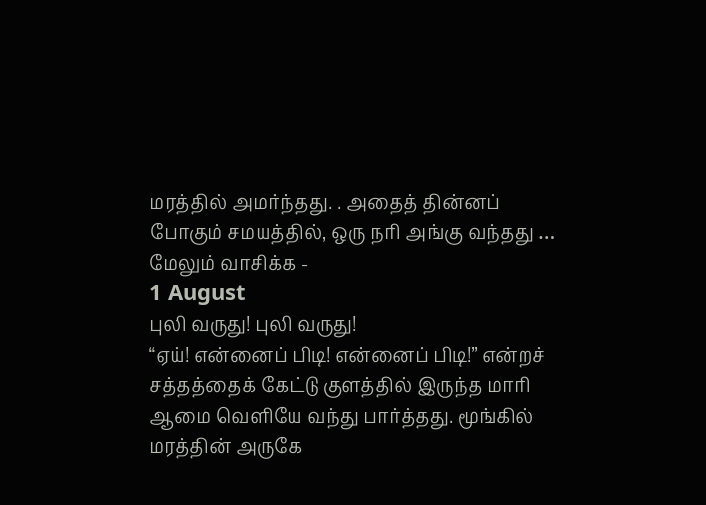மரத்தில் அமர்ந்தது. . அதைத் தின்னப் போகும் சமயத்தில், ஒரு நரி அங்கு வந்தது …
மேலும் வாசிக்க -
1 August
புலி வருது! புலி வருது!
“ஏய்! என்னைப் பிடி! என்னைப் பிடி!” என்றச் சத்தத்தைக் கேட்டு குளத்தில் இருந்த மாரி ஆமை வெளியே வந்து பார்த்தது. மூங்கில் மரத்தின் அருகே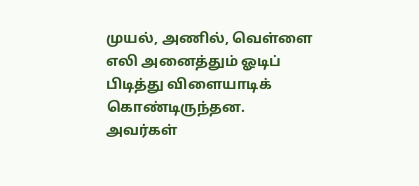முயல், அணில், வெள்ளை எலி அனைத்தும் ஓடிப் பிடித்து விளையாடிக் கொண்டிருந்தன. அவர்கள்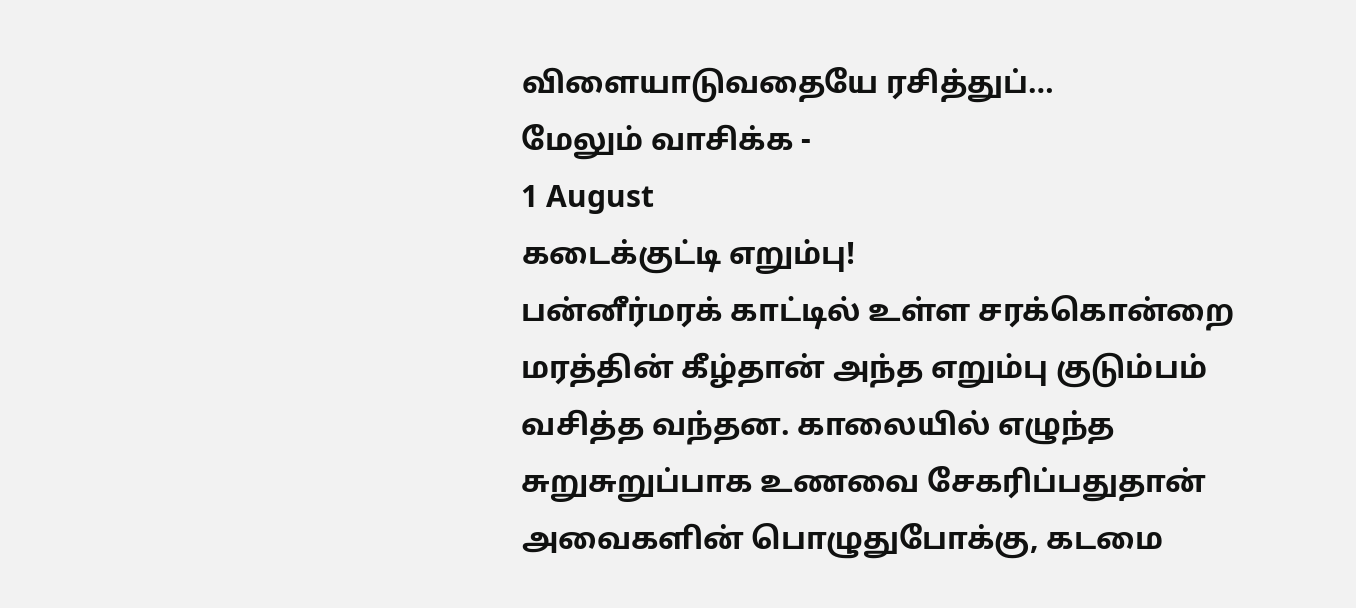விளையாடுவதையே ரசித்துப்…
மேலும் வாசிக்க -
1 August
கடைக்குட்டி எறும்பு!
பன்னீர்மரக் காட்டில் உள்ள சரக்கொன்றை மரத்தின் கீழ்தான் அந்த எறும்பு குடும்பம் வசித்த வந்தன. காலையில் எழுந்த சுறுசுறுப்பாக உணவை சேகரிப்பதுதான் அவைகளின் பொழுதுபோக்கு, கடமை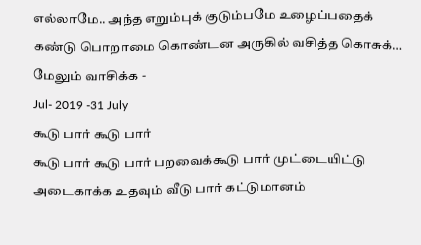எல்லாமே.. அந்த எறும்புக் குடும்பமே உழைப்பதைக் கண்டு பொறாமை கொண்டன அருகில் வசித்த கொசுக்…
மேலும் வாசிக்க -
Jul- 2019 -31 July
கூடு பார் கூடு பார்
கூடு பார் கூடு பார் பறவைக்கூடு பார் முட்டையிட்டு அடைகாக்க உதவும் வீடு பார் கட்டுமானம்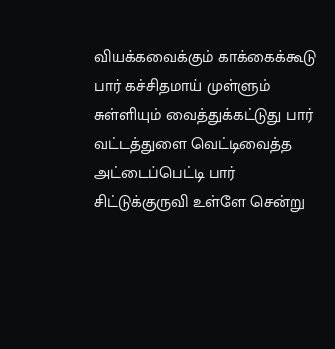வியக்கவைக்கும் காக்கைக்கூடு பார் கச்சிதமாய் முள்ளும் சுள்ளியும் வைத்துக்கட்டுது பார் வட்டத்துளை வெட்டிவைத்த அட்டைப்பெட்டி பார் சிட்டுக்குருவி உள்ளே சென்று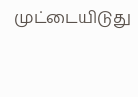முட்டையிடுது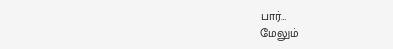பார்…
மேலும்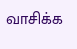வாசிக்க